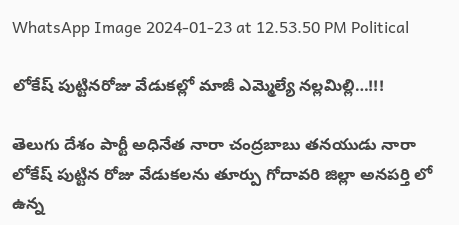WhatsApp Image 2024-01-23 at 12.53.50 PM Political

లోకేష్ పుట్టినరోజు వేడుకల్లో మాజీ ఎమ్మెల్యే నల్లమిల్లి…!!!

తెలుగు దేశం పార్టీ అధినేత నారా చంద్రబాబు తనయుడు నారా లోకేష్ పుట్టిన రోజు వేడుకలను తూర్పు గోదావరి జిల్లా అనపర్తి లో ఉన్న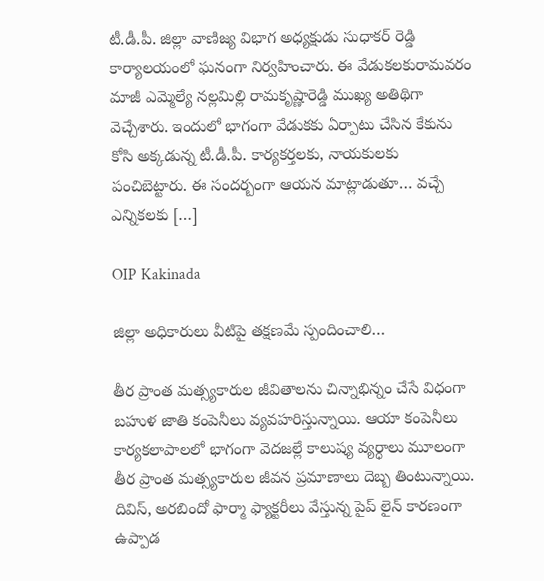టీ.డీ.పీ. జిల్లా వాణిజ్య విభాగ అధ్యక్షుడు సుధాకర్ రెడ్డి కార్యాలయంలో ఘనంగా నిర్వహించారు. ఈ వేడుకలకురామవరం మాజీ ఎమ్మెల్యే నల్లమిల్లి రామకృష్ణారెడ్డి ముఖ్య అతిథిగా వెచ్చేశారు. ఇందులో భాగంగా వేడుకకు ఏర్పాటు చేసిన కేకును కోసి అక్కడున్న టీ.డీ.పీ. కార్యకర్తలకు, నాయకులకు పంచిబెట్టారు. ఈ సందర్బంగా ఆయన మాట్లాడుతూ… వచ్చే ఎన్నికలకు […]

OIP Kakinada

జిల్లా అధికారులు వీటిపై తక్షణమే స్పందించాలి…

తీర ప్రాంత మత్స్యకారుల జీవితాలను చిన్నాభిన్నం చేసే విధంగా బహుళ జాతి కంపెనీలు వ్యవహరిస్తున్నాయి. ఆయా కంపెనీలు కార్యకలాపాలలో భాగంగా వెదజల్లే కాలుష్య వ్యర్ధాలు మూలంగా తీర ప్రాంత మత్స్యకారుల జీవన ప్రమాణాలు దెబ్బ తింటున్నాయి. దివిస్, అరబిందో ఫార్మా ఫ్యాక్టరీలు వేస్తున్న పైప్ లైన్ కారణంగా ఉప్పాడ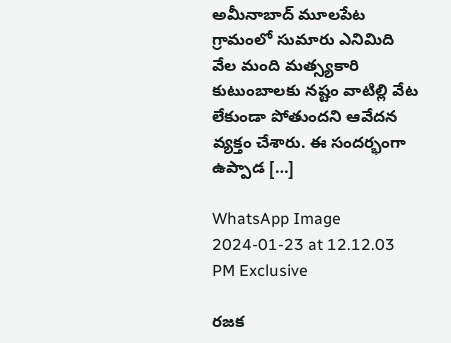అమీనాబాద్ మూలపేట గ్రామంలో సుమారు ఎనిమిది వేల మంది మత్స్యకారి కుటుంబాలకు నష్టం వాటిల్లి వేట లేకుండా పోతుందని ఆవేదన వ్యక్తం చేశారు. ఈ సందర్భంగా ఉప్పాడ […]

WhatsApp Image 2024-01-23 at 12.12.03 PM Exclusive

రజక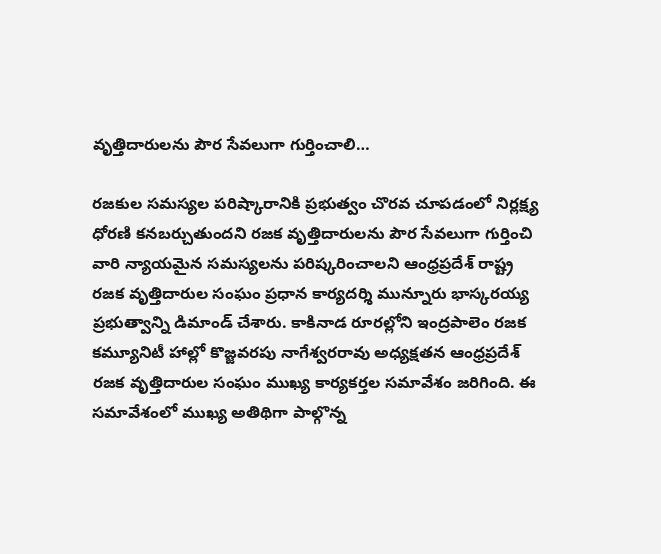వృత్తిదారులను పౌర సేవలుగా గుర్తించాలి…

రజకుల సమస్యల పరిష్కారానికి ప్రభుత్వం చొరవ చూపడంలో నిర్లక్ష్య ధోరణి కనబర్చుతుందని రజక వృత్తిదారులను పౌర సేవలుగా గుర్తించి వారి న్యాయమైన సమస్యలను పరిష్కరించాలని ఆంధ్రప్రదేశ్ రాష్ట్ర రజక వృత్తిదారుల సంఘం ప్రధాన కార్యదర్శి మున్నూరు భాస్కరయ్య ప్రభుత్వాన్ని డిమాండ్ చేశారు. కాకినాడ రూరల్లోని ఇంద్రపాలెం రజక కమ్యూనిటీ హాల్లో కొజ్జవరపు నాగేశ్వరరావు అధ్యక్షతన ఆంధ్రప్రదేశ్ రజక వృత్తిదారుల సంఘం ముఖ్య కార్యకర్తల సమావేశం జరిగింది. ఈ సమావేశంలో ముఖ్య అతిథిగా పాల్గొన్న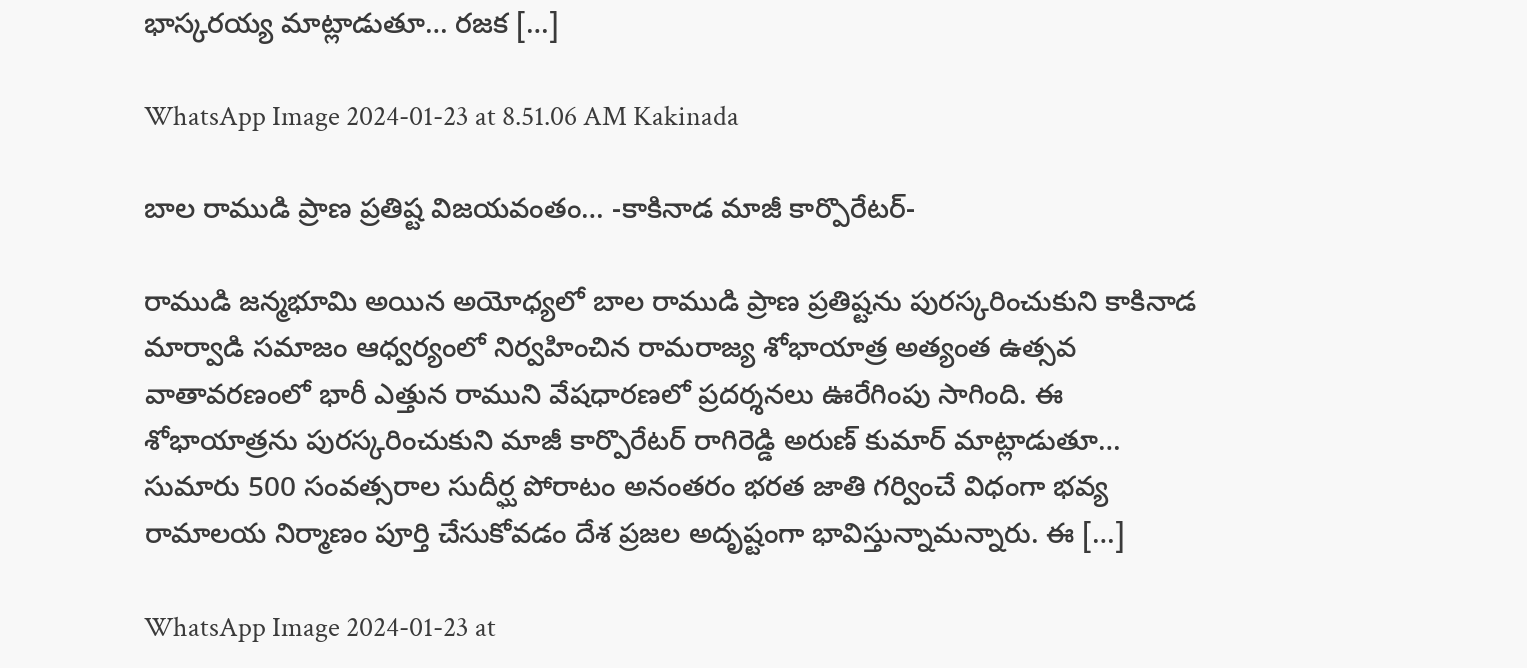భాస్కరయ్య మాట్లాడుతూ… రజక […]

WhatsApp Image 2024-01-23 at 8.51.06 AM Kakinada

బాల రాముడి ప్రాణ ప్రతిష్ట విజయవంతం… -కాకినాడ మాజీ కార్పొరేటర్-

రాముడి జన్మభూమి అయిన అయోధ్యలో బాల రాముడి ప్రాణ ప్రతిష్టను పురస్కరించుకుని కాకినాడ మార్వాడి సమాజం ఆధ్వర్యంలో నిర్వహించిన రామరాజ్య శోభాయాత్ర అత్యంత ఉత్సవ వాతావరణంలో భారీ ఎత్తున రాముని వేషధారణలో ప్రదర్శనలు ఊరేగింపు సాగింది. ఈ శోభాయాత్రను పురస్కరించుకుని మాజీ కార్పొరేటర్ రాగిరెడ్డి అరుణ్ కుమార్ మాట్లాడుతూ… సుమారు 500 సంవత్సరాల సుదీర్ఘ పోరాటం అనంతరం భరత జాతి గర్వించే విధంగా భవ్య రామాలయ నిర్మాణం పూర్తి చేసుకోవడం దేశ ప్రజల అదృష్టంగా భావిస్తున్నామన్నారు. ఈ […]

WhatsApp Image 2024-01-23 at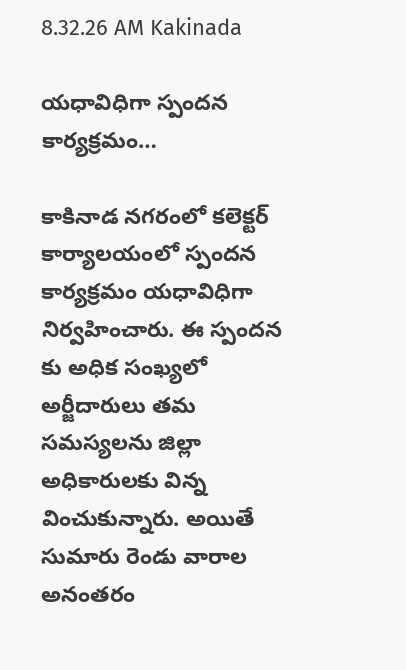8.32.26 AM Kakinada

యధావిధిగా స్పందన కార్యక్రమం…

కాకినాడ నగరంలో కలెక్టర్ కార్యాలయంలో స్పందన కార్యక్రమం యధావిధిగా నిర్వహించారు. ఈ స్పందన కు అధిక సంఖ్యలో అర్జీదారులు తమ సమస్యలను జిల్లా అధికారులకు విన్న వించుకున్నారు. అయితే సుమారు రెండు వారాల అనంతరం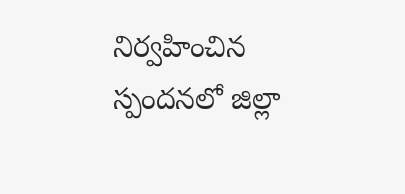నిర్వహించిన స్పందనలో జిల్లా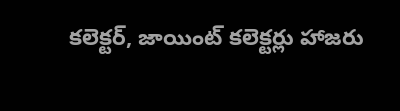కలెక్టర్, జాయింట్ కలెక్టర్లు హాజరు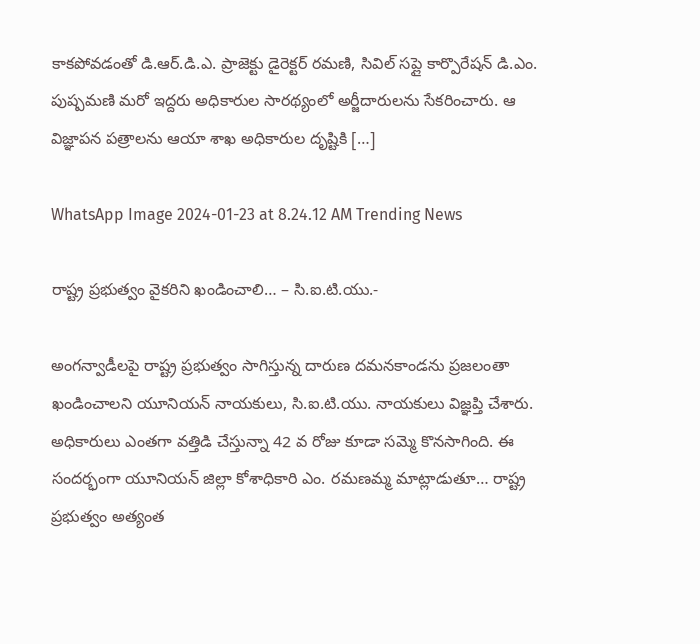కాకపోవడంతో డి.ఆర్.డి.ఎ. ప్రాజెక్టు డైరెక్టర్ రమణి, సివిల్ సప్లై కార్పొరేషన్ డి.ఎం. పుష్పమణి మరో ఇద్దరు అధికారుల సారథ్యంలో అర్జీదారులను సేకరించారు. ఆ విజ్ఞాపన పత్రాలను ఆయా శాఖ అధికారుల దృష్టికి […]

WhatsApp Image 2024-01-23 at 8.24.12 AM Trending News

రాష్ట్ర ప్రభుత్వం వైకరిని ఖండించాలి… – సి.ఐ.టి.యు.-

అంగన్వాడీలపై రాష్ట్ర ప్రభుత్వం సాగిస్తున్న దారుణ దమనకాండను ప్రజలంతా ఖండించాలని యూనియన్ నాయకులు, సి.ఐ.టి.యు. నాయకులు విజ్ఞప్తి చేశారు. అధికారులు ఎంతగా వత్తిడి చేస్తున్నా 42 వ రోజు కూడా సమ్మె కొనసాగింది. ఈ సందర్భంగా యూనియన్ జిల్లా కోశాధికారి ఎం. రమణమ్మ మాట్లాడుతూ… రాష్ట్ర ప్రభుత్వం అత్యంత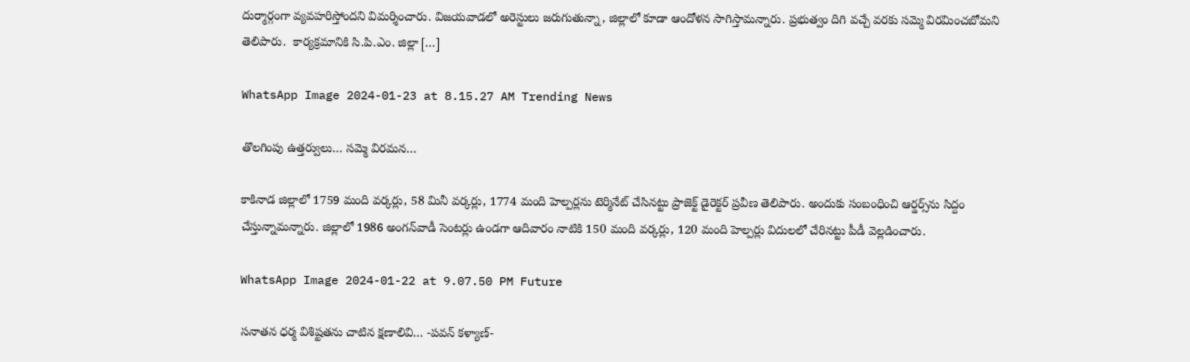దుర్మార్గంగా వ్యవహరిస్తోందని విమర్శించారు. విజయవాడలో అరెస్టులు జరుగుతున్నా, జిల్లాలో కూడా ఆందోళన సాగిస్తామన్నారు. ప్రభుత్వం దిగి వచ్చే వరకు సమ్మె విరమించబోమని తెలిపారు.  కార్యక్రమానికి సి.పి.ఎం. జిల్లా […]

WhatsApp Image 2024-01-23 at 8.15.27 AM Trending News

తొలగింపు ఉత్తర్వులు… సమ్మె విరమన…

కాకినాడ జిల్లాలో 1759 మంది వర్కర్లు, 58 మినీ వర్కర్లు, 1774 మంది హెల్పర్లను టెర్మినేట్‌ చేసినట్టు ప్రాజెక్ట్‌ డైరెక్టర్‌ ప్రవీణ తెలిపారు. అందుకు సంబంధించి ఆర్డర్స్‌ను సిద్దం చేస్తున్నామన్నారు. జిల్లాలో 1986 అంగన్‌వాడీ సెంటర్లు ఉండగా ఆదివారం నాటికి 150 మంది వర్కర్లు, 120 మంది హెల్పర్లు విదులలో చేరినట్టు పీడీ వెల్లడించారు.

WhatsApp Image 2024-01-22 at 9.07.50 PM Future

సనాతన ధర్మ విశిష్టతను చాటిన క్షణాలివి… -పవన్ కళ్యాణ్-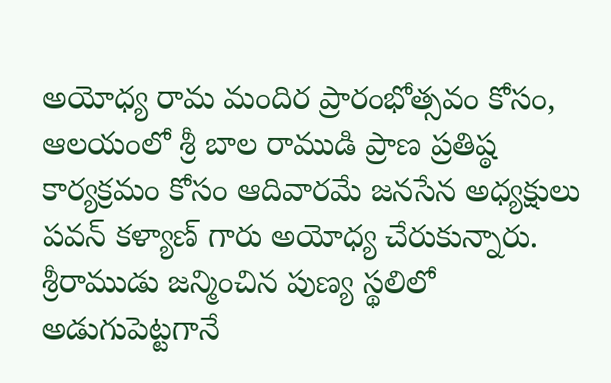అయోధ్య రామ మందిర ప్రారంభోత్సవం కోసం, ఆలయంలో శ్రీ బాల రాముడి ప్రాణ ప్రతిష్ఠ కార్యక్రమం కోసం ఆదివారమే జనసేన అధ్యక్షులు పవన్ కళ్యాణ్ గారు అయోధ్య చేరుకున్నారు. శ్రీరాముడు జన్మించిన పుణ్య స్థలిలో అడుగుపెట్టగానే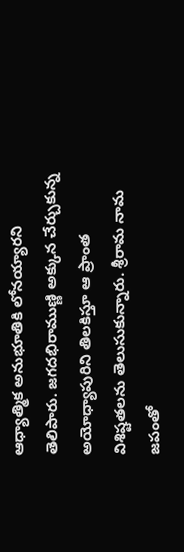ఆధ్యాత్మిక అనుభూతికి లోనయ్యారని తెలిపారు. జగదభిరాముణ్ణి అక్కున చేర్చుకున్న అయోధ్యాపురిని తిలకిస్తూ ఆ ప్రాంత విశిష్టతలను తెలుసుకున్నారు. శ్రీరామ నామ జపంతో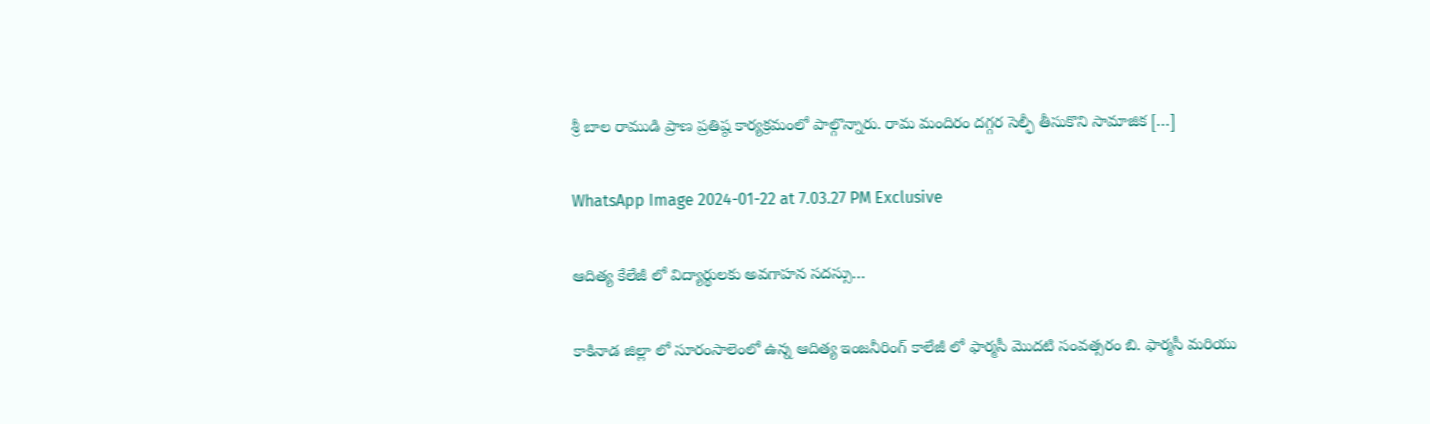శ్రీ బాల రాముడి ప్రాణ ప్రతిష్ఠ కార్యక్రమంలో పాల్గొన్నారు. రామ మందిరం దగ్గర సెల్ఫీ తీసుకొని సామాజిక […]

WhatsApp Image 2024-01-22 at 7.03.27 PM Exclusive

ఆదిత్య కేలేజీ లో విద్యార్థులకు అవగాహన సదస్సు…

కాకినాడ జిల్లా లో సూరంసాలెంలో ఉన్న ఆదిత్య ఇంజనీరింగ్ కాలేజీ లో ఫార్మసీ మొదటి సంవత్సరం బి. ఫార్మసీ మరియు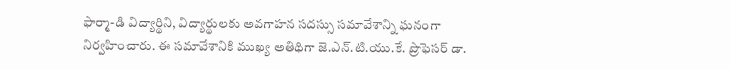ఫార్మా-డి విద్యార్థిని, విద్యార్థులకు అవగాహన సదస్సు సమావేశాన్ని ఘనంగా నిర్వహించారు. ఈ సమావేశానికి ముఖ్య అతిథిగా జె.ఎన్.టి.యు.కే. ప్రొఫెసర్ డా.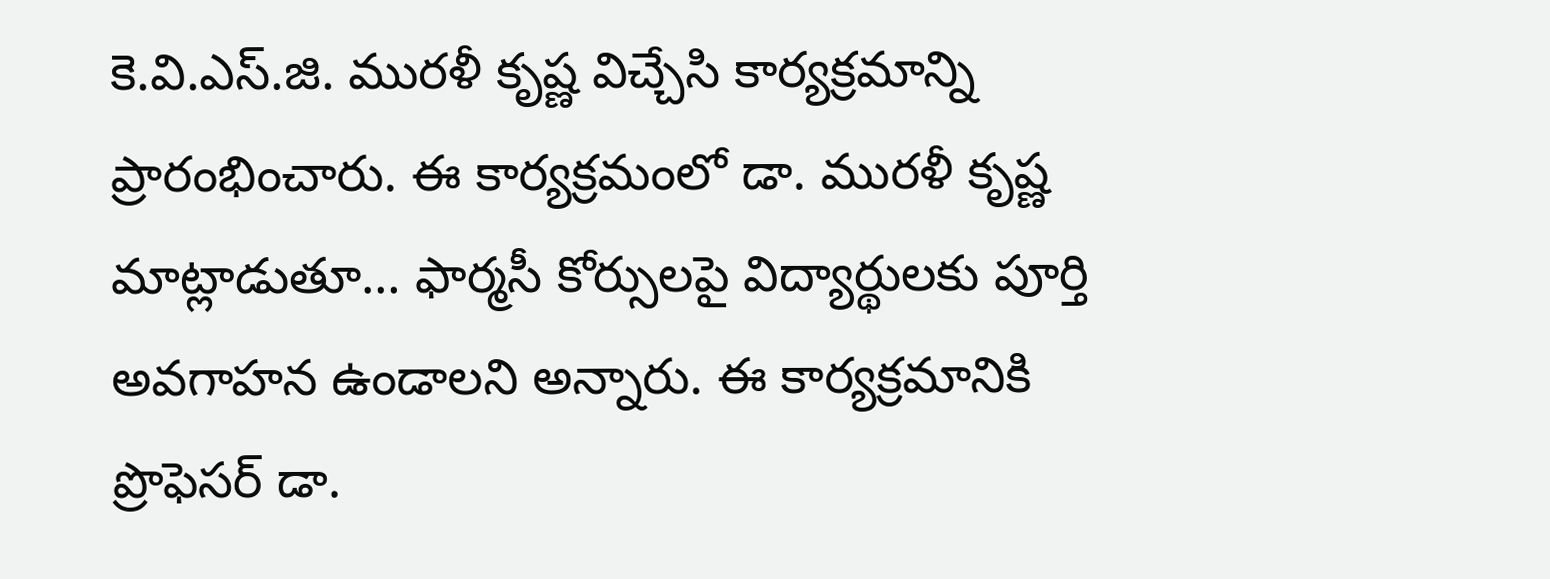కె.వి.ఎస్.జి. మురళీ కృష్ణ విచ్చేసి కార్యక్రమాన్ని ప్రారంభించారు. ఈ కార్యక్రమంలో డా. మురళీ కృష్ణ మాట్లాడుతూ… ఫార్మసీ కోర్సులపై విద్యార్థులకు పూర్తి అవగాహన ఉండాలని అన్నారు. ఈ కార్యక్రమానికి  ప్రొఫెసర్ డా.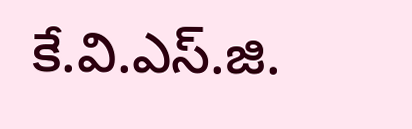కే.వి.ఎస్.జి.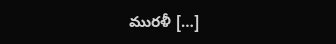మురళీ […]